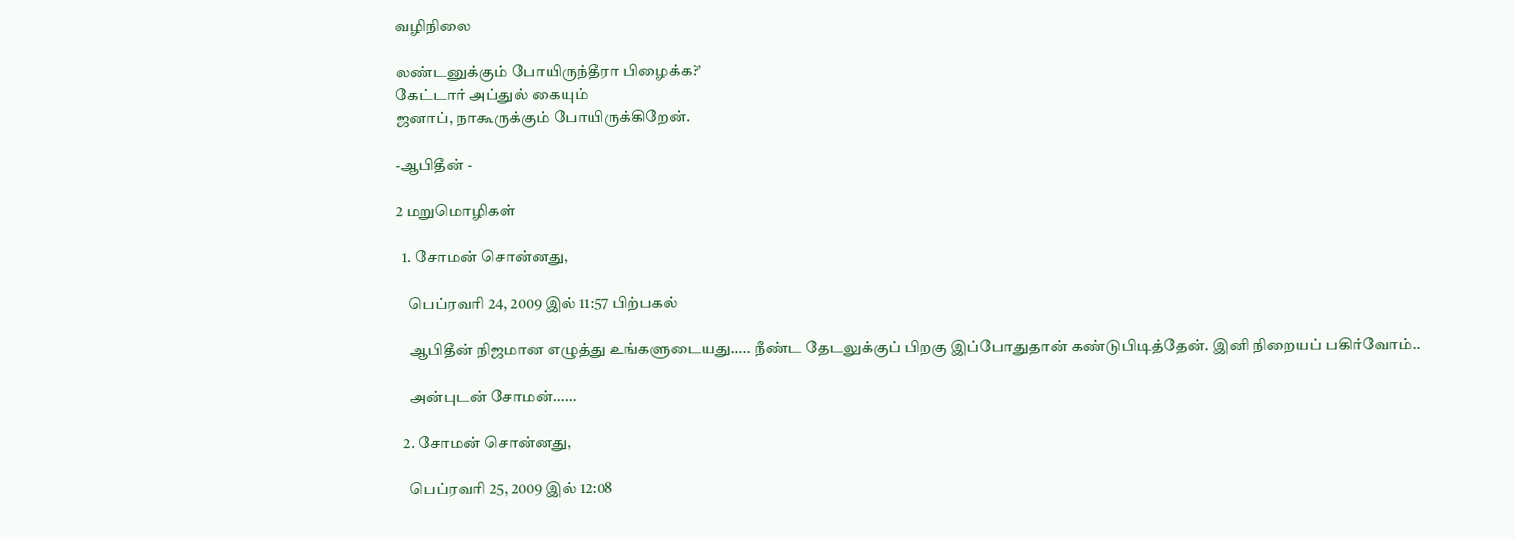வழிநிலை

லண்டனுக்கும் போயிருந்தீரா பிழைக்க?’
கேட்டார் அப்துல் கையும்
ஜனாப், நாகூருக்கும் போயிருக்கிறேன்.

-ஆபிதீன் -

2 மறுமொழிகள்

  1. சோமன் சொன்னது,

    பெப்ரவரி 24, 2009 இல் 11:57 பிற்பகல்

    ஆபிதீன் நிஜமான எழுத்து உங்களுடையது….. நீண்ட தேடலுக்குப் பிறகு இப்போதுதான் கண்டுபிடித்தேன். இனி நிறையப் பகிர்வோம்..

    அன்புடன் சோமன்……

  2. சோமன் சொன்னது,

    பெப்ரவரி 25, 2009 இல் 12:08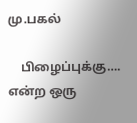மு.பகல்

    பிழைப்புக்கு…. என்ற ஒரு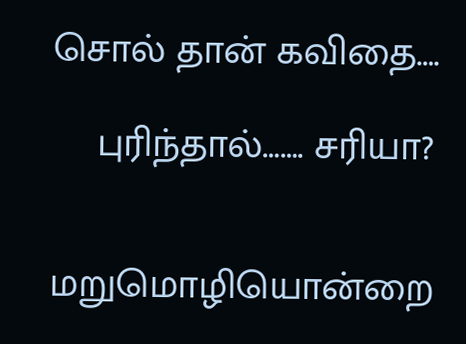சொல் தான் கவிதை….

    புரிந்தால்……. சரியா?


மறுமொழியொன்றை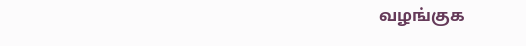வழங்குக